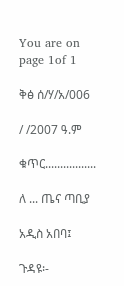You are on page 1of 1

ቅፅ ሰ/ሃ/አ/006

/ /2007 ዓ.ም

ቁጥር.................

ለ ... ጤና ጣቢያ

አዲስ አበባ፤

ጉዳዩ፡-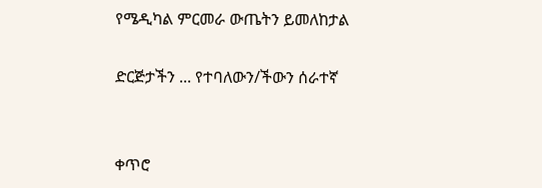የሜዲካል ምርመራ ውጤትን ይመለከታል

ድርጅታችን ... የተባለውን/ችውን ሰራተኛ


ቀጥሮ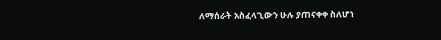ለማሰራት አስፈላጊውን ሁሉ ያጠናቀቀ ስለሆነ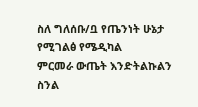ስለ ግለሰቡ/ቧ የጤንነት ሁኔታ የሚገልፅ የሜዲካል
ምርመራ ውጤት እንድትልኩልን ስንል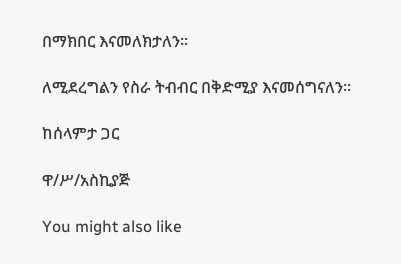በማክበር እናመለክታለን፡፡

ለሚደረግልን የስራ ትብብር በቅድሚያ እናመሰግናለን፡፡

ከሰላምታ ጋር

ዋ/ሥ/አስኪያጅ

You might also like